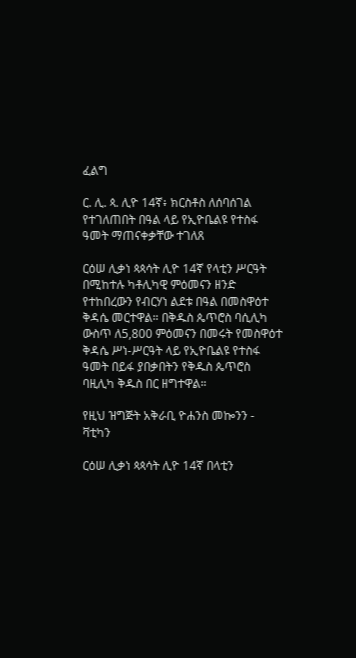ፈልግ

ር. ሊ. ጳ. ሊዮ 14ኛ፥ ክርስቶስ ለሰባሰገል የተገለጠበት በዓል ላይ የኢዮቤልዩ የተስፋ ዓመት ማጠናቀቃቸው ተገለጸ

ርዕሠ ሊቃነ ጳጳሳት ሊዮ 14ኛ የላቲን ሥርዓት በሚከተሉ ካቶሊካዊ ምዕመናን ዘንድ የተከበረውን የብርሃነ ልደቱ በዓል በመስዋዕተ ቅዳሴ መርተዋል። በቅዱስ ጴጥሮስ ባሲሊካ ውስጥ ለ5,800 ምዕመናን በመሩት የመስዋዕተ ቅዳሴ ሥነ-ሥርዓት ላይ የኢዮቤልዩ የተስፋ ዓመት በይፋ ያበቃበትን የቅዱስ ጴጥሮስ ባዚሊካ ቅዱስ በር ዘግተዋል።

የዚህ ዝግጅት አቅራቢ ዮሐንስ መኰንን - ቫቲካን

ርዕሠ ሊቃነ ጳጳሳት ሊዮ 14ኛ በላቲን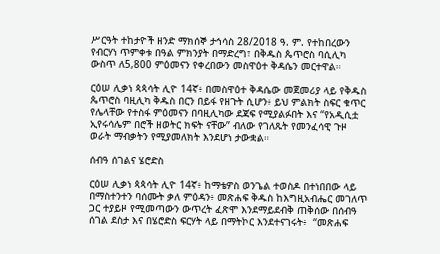ሥርዓት ተከታዮች ዘንድ ማክሰኞ ታኅሳስ 28/2018 ዓ. ም. የተከበረውን የብርሃነ ጥምቀቱ በዓል ምክንያት በማድረግ፣ በቅዱስ ጴጥሮስ ባሲሊካ ውስጥ ለ5,800 ምዕመናን የቀረበውን መስዋዕተ ቅዳሴን መርተዋል።

ርዕሠ ሊቃነ ጳጳሳት ሊዮ 14ኛ፥ በመስዋዕተ ቅዳሴው መጀመሪያ ላይ የቅዱስ ጴጥሮስ ባዚሊካ ቅዱስ በርን በይፋ የዘጉት ሲሆን፥ ይህ ምልክት ስፍር ቁጥር የሌላቸው የተስፋ ምዕመናን በባዚሊካው ደጃፍ የሚያልፉበት እና “የአዲሲቷ ኢየሩሳሌም በሮች ዘወትር ክፍት ናቸው” ብለው የገለጹት የመንፈሳዊ ጉዞ ወራት ማብቃትን የሚያመለክት እንደሆነ ታውቋል።

ሰብዓ ሰገልና ሄሮድስ

ርዕሠ ሊቃነ ጳጳሳት ሊዮ 14ኛ፥ ከማቴዎስ ወንጌል ተወስዶ በተነበበው ላይ በማስተንተን ባሰሙት ቃለ ምዕዳን፥ መጽሐፍ ቅዱስ ከእግዚአብሔር መገለጥ ጋር ተያይዞ የሚመጣውን ውጥረት ፈጽሞ እንደማይደብቅ ጠቅሰው በሰብዓ ሰገል ደስታ እና በሄሮድስ ፍርሃት ላይ በማትኮር እንደተናገሩት፥  “መጽሐፍ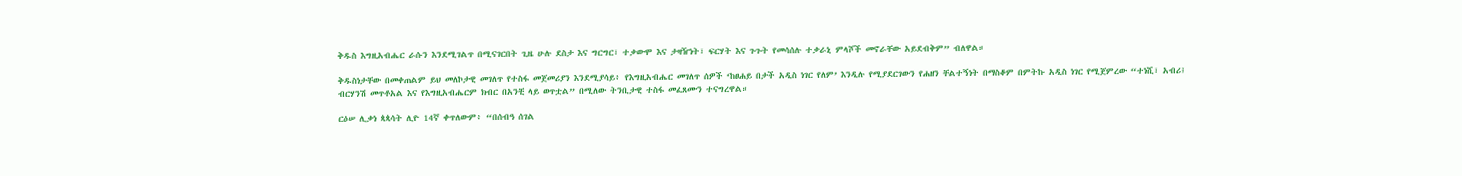ቅዱስ እግዚአብሔር ራሱን እንደሚገልጥ በሚናገርበት ጊዜ ሁሉ ደስታ እና ግርግር፣ ተቃውሞ እና ታዛዥነት፣ ፍርሃት እና ጉጉት የመሳሰሉ ተቃራኒ ምላሾች መኖራቸው አይደብቅም” ብለዋል።

ቅዱስነታቸው በመቀጠልም ይህ መለኮታዊ መገለጥ የተስፋ መጀመሪያን እንደሚያሳይ፥ የእግዚአብሔር መገለጥ ሰዎች ‘ከፀሐይ በታች አዲስ ነገር የለም’ እንዲሉ የሚያደርገውን የሐዘን ቸልተኝነት በማስቆም በምትኩ አዲስ ነገር የሚጀምረው “ተነሺ፣ አብሪ፤ ብርሃንሽ መጥቶአል እና የእግዚአብሔርም ክብር በአንቺ ላይ ወጥቷል” በሚለው ትንቢታዊ ተስፋ መፈጸሙን ተናግረዋል።

ርዕሠ ሊቃነ ጳጳሳት ሊዮ 14ኛ ቀጥለውም፥ “በሰብዓ ሰገል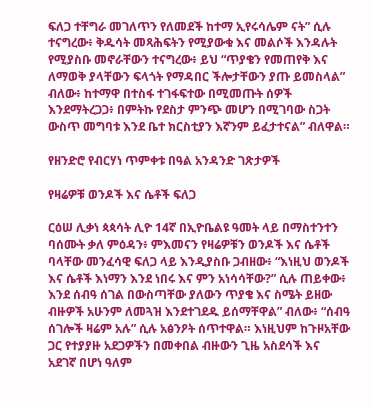ፍለጋ ተቸግራ መገለጥን የለመደች ከተማ ኢየሩሳሌም ናት” ሲሉ ተናግረው፥ ቅዱሳት መጻሕፍትን የሚያውቁ እና መልሶች እንዳሉት የሚያስቡ መኖራቸውን ተናግረው፥ ይህ “ጥያቄን የመጠየቅ እና ለማወቅ ያላቸውን ፍላጎት የማዳበር ችሎታቸውን ያጡ ይመስላል” ብለው፥ ከተማዋ በተስፋ ተገፋፍተው በሚመጡት ሰዎች እንደማትረጋጋ፥ በምትኩ የደስታ ምንጭ መሆን በሚገባው ስጋት ውስጥ መግባቱ እንደ ቤተ ክርስቲያን እኛንም ይፈታተናል” ብለዋል።

የዘንድሮ የብርሃነ ጥምቀቱ በዓል አንዳንድ ገጽታዎች

የዛሬዎቹ ወንዶች እና ሴቶች ፍለጋ

ርዕሠ ሊቃነ ጳጳሳት ሊዮ 14ኛ በኢዮቤልዩ ዓመት ላይ በማስተንተን ባሰሙት ቃለ ምዕዳን፥ ምእመናን የዛሬዎቹን ወንዶች እና ሴቶች ባላቸው መንፈሳዊ ፍለጋ ላይ እንዲያስቡ ጋብዘው፥ “እነዚህ ወንዶች እና ሴቶች እነማን እንደ ነበሩ እና ምን አነሳሳቸው?” ሲሉ ጠይቀው፥ እንደ ሰብዓ ሰገል በውስጣቸው ያለውን ጥያቄ እና ስሜት ይዘው ብዙዎች አሁንም ለመጓዝ እንደተገደዱ ይሰማቸዋል” ብለው፥ “ሰብዓ ሰገሎች ዛሬም አሉ” ሲሉ አፅንዖት ሰጥተዋል። እነዚህም ከጉዞአቸው ጋር የተያያዙ አደጋዎችን በመቀበል ብዙውን ጊዜ አስደሳች እና አደገኛ በሆነ ዓለም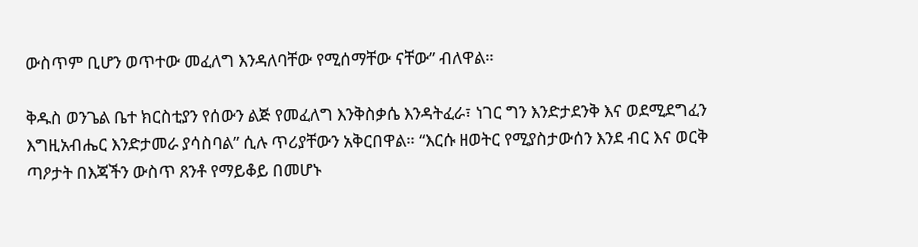ውስጥም ቢሆን ወጥተው መፈለግ እንዳለባቸው የሚሰማቸው ናቸው” ብለዋል።

ቅዱስ ወንጌል ቤተ ክርስቲያን የሰውን ልጅ የመፈለግ እንቅስቃሴ እንዳትፈራ፣ ነገር ግን እንድታደንቅ እና ወደሚደግፈን እግዚአብሔር እንድታመራ ያሳስባል” ሲሉ ጥሪያቸውን አቅርበዋል። “እርሱ ዘወትር የሚያስታውሰን እንደ ብር እና ወርቅ ጣዖታት በእጃችን ውስጥ ጸንቶ የማይቆይ በመሆኑ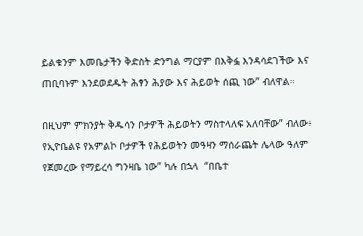ይልቁንም እመቤታችን ቅድስት ድንግል ማርያም በእቅፏ እንዳሳደገችው እና ጠቢባኑም እንደወደዱት ሕፃን ሕያው እና ሕይወት ሰጪ ነው” ብለዋል።

በዚህም ምክንያት ቅዱሳን ቦታዎች ሕይወትን ማስተላለፍ አለባቸው” ብለው፥ የኢዮቤልዩ የአምልኮ ቦታዎች የሕይወትን መዓዛን ማሰራጨት ሌላው ዓለም የጀመረው የማይረሳ ግንዛቤ ነው” ካሉ በኋላ  “በቤተ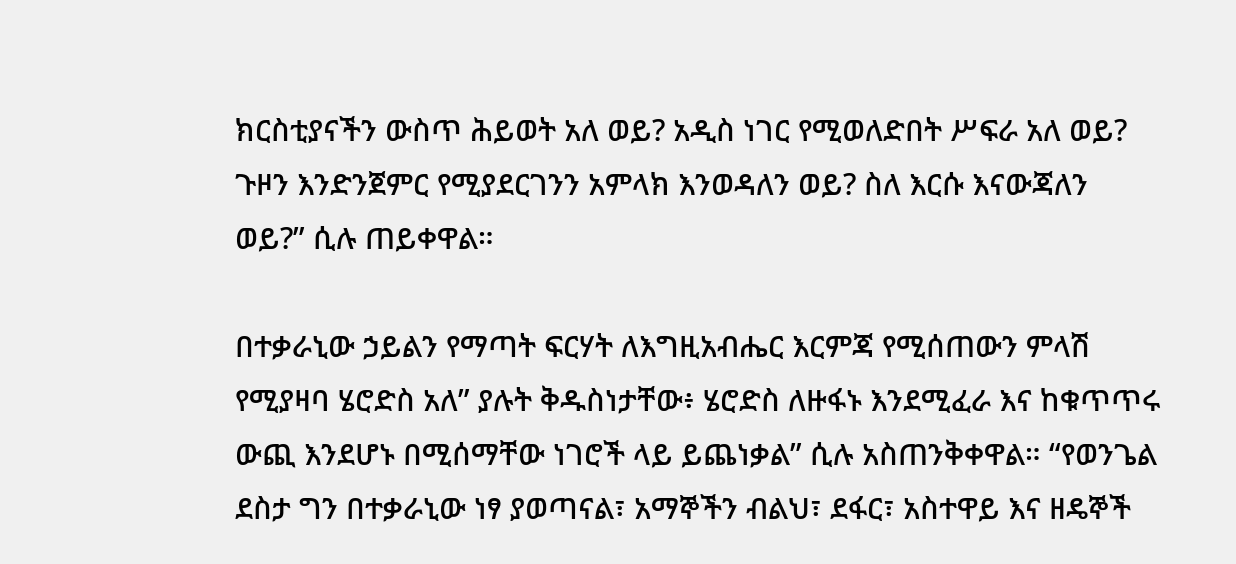ክርስቲያናችን ውስጥ ሕይወት አለ ወይ? አዲስ ነገር የሚወለድበት ሥፍራ አለ ወይ? ጉዞን እንድንጀምር የሚያደርገንን አምላክ እንወዳለን ወይ? ስለ እርሱ እናውጃለን ወይ?” ሲሉ ጠይቀዋል።

በተቃራኒው ኃይልን የማጣት ፍርሃት ለእግዚአብሔር እርምጃ የሚሰጠውን ምላሽ የሚያዛባ ሄሮድስ አለ” ያሉት ቅዱስነታቸው፥ ሄሮድስ ለዙፋኑ እንደሚፈራ እና ከቁጥጥሩ ውጪ እንደሆኑ በሚሰማቸው ነገሮች ላይ ይጨነቃል” ሲሉ አስጠንቅቀዋል። “የወንጌል ደስታ ግን በተቃራኒው ነፃ ያወጣናል፣ አማኞችን ብልህ፣ ደፋር፣ አስተዋይ እና ዘዴኞች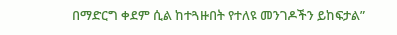በማድርግ ቀደም ሲል ከተጓዙበት የተለዩ መንገዶችን ይከፍታል”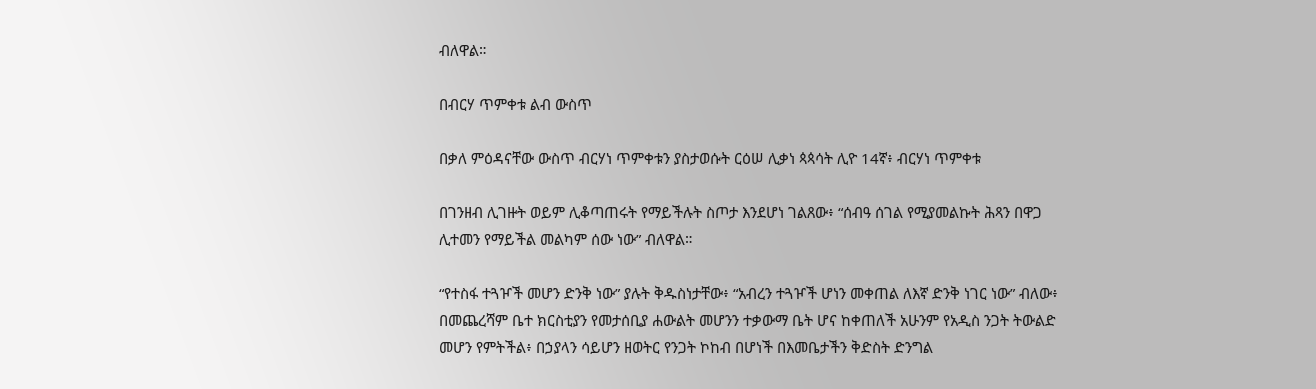ብለዋል።

በብርሃ ጥምቀቱ ልብ ውስጥ

በቃለ ምዕዳናቸው ውስጥ ብርሃነ ጥምቀቱን ያስታወሱት ርዕሠ ሊቃነ ጳጳሳት ሊዮ 14ኛ፥ ብርሃነ ጥምቀቱ

በገንዘብ ሊገዙት ወይም ሊቆጣጠሩት የማይችሉት ስጦታ እንደሆነ ገልጸው፥ “ሰብዓ ሰገል የሚያመልኩት ሕጻን በዋጋ ሊተመን የማይችል መልካም ሰው ነው” ብለዋል።

“የተስፋ ተጓዦች መሆን ድንቅ ነው” ያሉት ቅዱስነታቸው፥ “አብረን ተጓዦች ሆነን መቀጠል ለእኛ ድንቅ ነገር ነው” ብለው፥ በመጨረሻም ቤተ ክርስቲያን የመታሰቢያ ሐውልት መሆንን ተቃውማ ቤት ሆና ከቀጠለች አሁንም የአዲስ ንጋት ትውልድ መሆን የምትችል፥ በኃያላን ሳይሆን ዘወትር የንጋት ኮከብ በሆነች በእመቤታችን ቅድስት ድንግል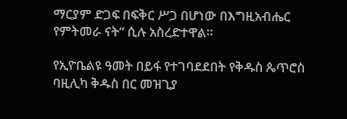ማርያም ድጋፍ በፍቅር ሥጋ በሆነው በእግዚአብሔር የምትመራ ናት” ሲሉ አስረድተዋል።

የኢዮቤልዩ ዓመት በይፋ የተገባደደበት የቅዱስ ጴጥሮስ ባዚሊካ ቅዱስ በር መዝጊያ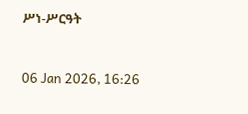ሥነ-ሥርዓት



06 Jan 2026, 16:26